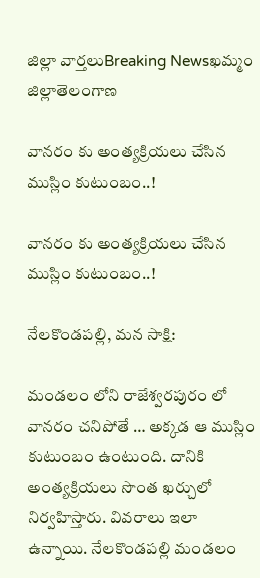జిల్లా వార్తలుBreaking Newsఖమ్మం జిల్లాతెలంగాణ

వానరం కు అంత్యక్రియలు చేసిన ముస్లిం కుటుంబం..!

వానరం కు అంత్యక్రియలు చేసిన ముస్లిం కుటుంబం..!

నేలకొండపల్లి, మన సాక్షి:

మండలం లోని రాజేశ్వరపురం లో వానరం చనిపోతే … అక్కడ ఆ ముస్లిం కుటుంబం ఉంటుంది. దానికి అంత్యక్రియలు సొంత ఖర్చులో నిర్వహిస్తారు. వివరాలు ఇలా ఉన్నాయి. నేలకొండపల్లి మండలం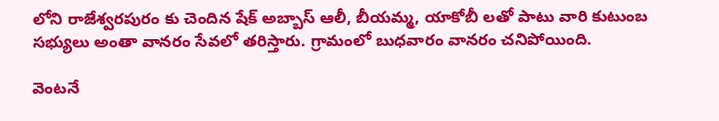లోని రాజేశ్వరపురం కు చెందిన షేక్ అబ్బాస్ ఆలీ, బీయమ్మ, యాకోబీ లతో పాటు వారి కుటుంబ సభ్యులు అంతా వానరం సేవలో తరిస్తారు. గ్రామంలో బుధవారం వానరం చనిపోయింది.

వెంటనే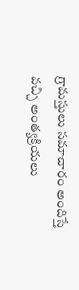గ్రామస్తులు సమాచారం అందిస్తే వచ్చి అంత్యక్రియలు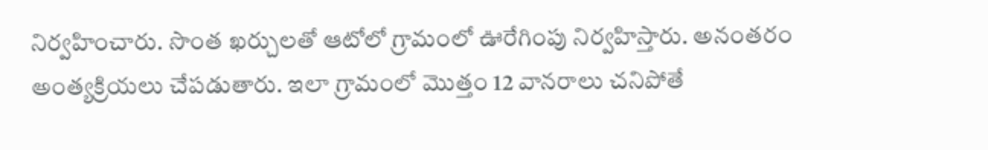నిర్వహించారు. సొంత ఖర్చులతో ఆటోలో గ్రామంలో ఊరేగింపు నిర్వహిస్తారు. అనంతరం అంత్యక్రియలు చేపడుతారు. ఇలా గ్రామంలో మొత్తం 12 వానరాలు చనిపోతే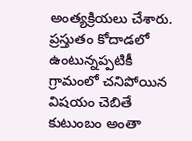అంత్యక్రియలు చేశారు. ప్రస్తుతం కోదాడలో ఉంటున్నప్పటికీ గ్రామంలో చనిపోయిన విషయం చెబితే కుటుంబం అంతా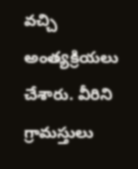వచ్చి అంత్యక్రియలు చేశారు. వీరిని గ్రామస్తులు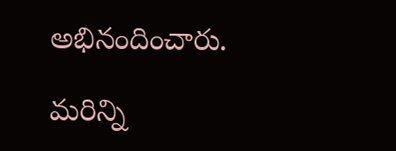అభినందించారు.

మరిన్ని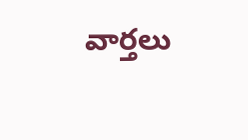వార్తలు